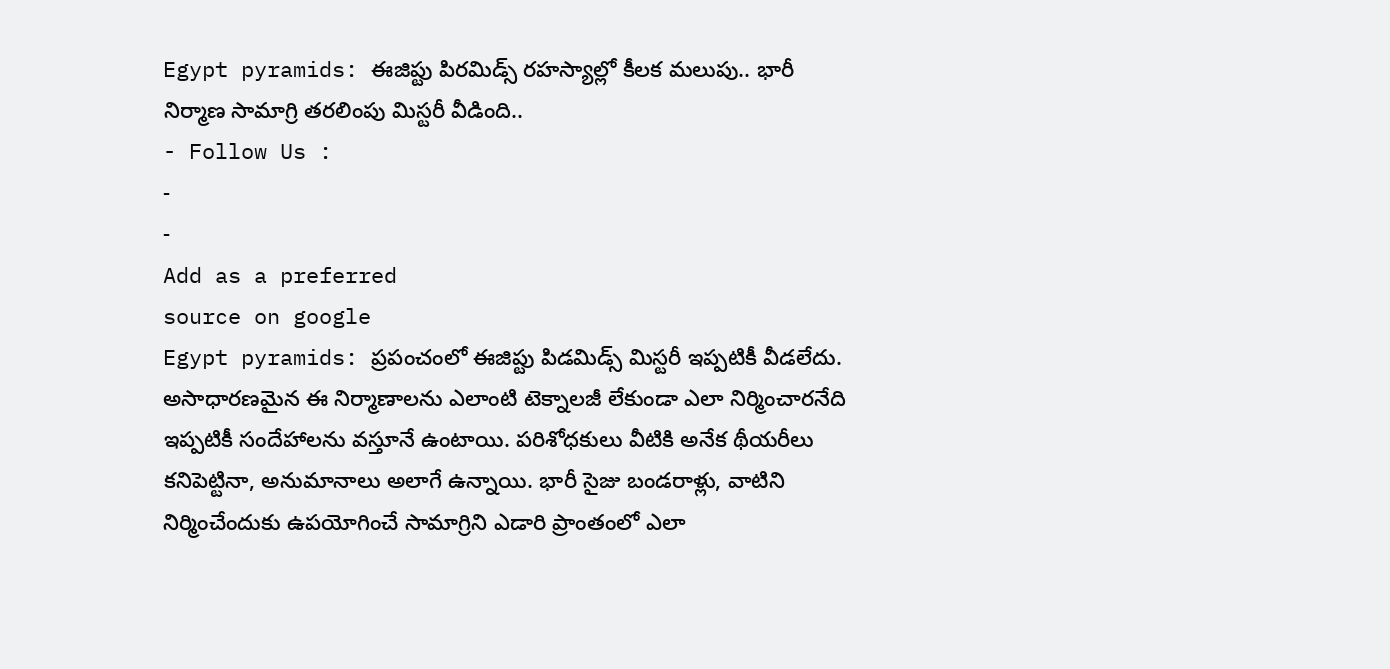Egypt pyramids: ఈజిప్టు పిరమిడ్స్ రహస్యాల్లో కీలక మలుపు.. భారీ నిర్మాణ సామాగ్రి తరలింపు మిస్టరీ వీడింది..
- Follow Us :
-
-
Add as a preferred
source on google
Egypt pyramids: ప్రపంచంలో ఈజిప్టు పిడమిడ్స్ మిస్టరీ ఇప్పటికీ వీడలేదు. అసాధారణమైన ఈ నిర్మాణాలను ఎలాంటి టెక్నాలజీ లేకుండా ఎలా నిర్మించారనేది ఇప్పటికీ సందేహాలను వస్తూనే ఉంటాయి. పరిశోధకులు వీటికి అనేక థీయరీలు కనిపెట్టినా, అనుమానాలు అలాగే ఉన్నాయి. భారీ సైజు బండరాళ్లు, వాటిని నిర్మించేందుకు ఉపయోగించే సామాగ్రిని ఎడారి ప్రాంతంలో ఎలా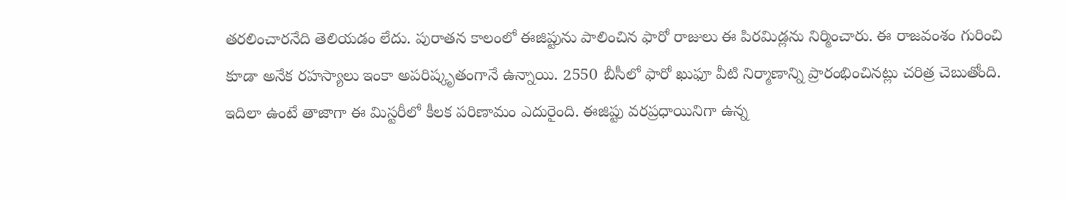తరలించారనేది తెలియడం లేదు. పురాతన కాలంలో ఈజిప్టును పాలించిన ఫారో రాజులు ఈ పిరమిడ్లను నిర్మించారు. ఈ రాజవంశం గురించి కూడా అనేక రహస్యాలు ఇంకా అపరిష్కృతంగానే ఉన్నాయి. 2550 బీసీలో ఫారో ఖుఫూ వీటి నిర్మాణాన్ని ప్రారంభించినట్లు చరిత్ర చెబుతోంది.
ఇదిలా ఉంటే తాజాగా ఈ మిస్టరీలో కీలక పరిణామం ఎదురైంది. ఈజిప్టు వరప్రధాయినిగా ఉన్న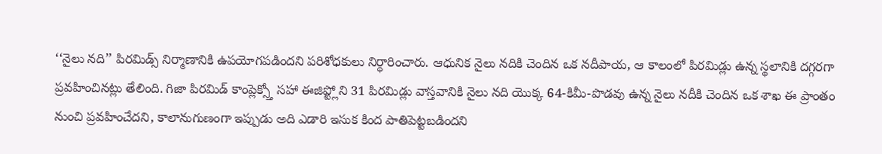‘‘నైలు నది’’ పిరమిడ్స్ నిర్మాణానికి ఉపయోగపడిందని పరిశోధకులు నిర్ధారించారు. ఆధునిక నైలు నదికి చెందిన ఒక నదీపాయ, ఆ కాలంలో పిరమిడ్లు ఉన్న స్థలానికి దగ్గరగా ప్రవహించినట్లు తేలింది. గిజా పిరమిడ్ కాంప్లెక్స్తో సహా ఈజిప్ట్లోని 31 పిరమిడ్లు వాస్తవానికి నైలు నది యొక్క 64-కిమీ-పొడవు ఉన్న నైలు నదీకి చెందిన ఒక శాఖ ఈ ప్రాంతం నుంచి ప్రవహించేదని, కాలానుగుణంగా ఇప్పుడు అది ఎడారి ఇసుక కింద పాతిపెట్టబడిందని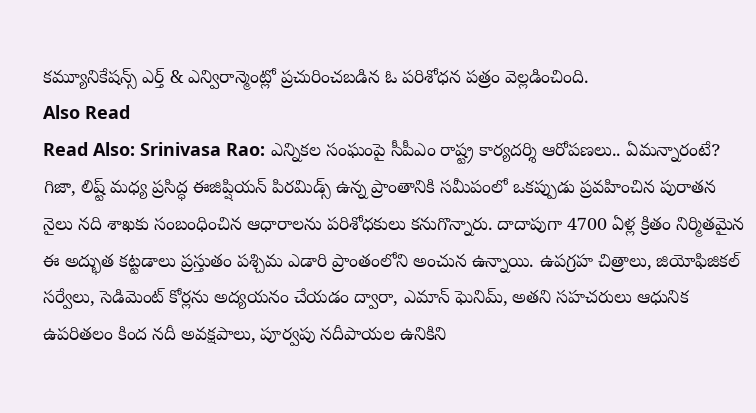కమ్యూనికేషన్స్ ఎర్త్ & ఎన్విరాన్మెంట్లో ప్రచురించబడిన ఓ పరిశోధన పత్రం వెల్లడించింది.
Also Read
Read Also: Srinivasa Rao: ఎన్నికల సంఘంపై సీపీఎం రాష్ట్ర కార్యదర్శి ఆరోపణలు.. ఏమన్నారంటే?
గిజా, లిష్ట్ మధ్య ప్రసిద్ధ ఈజిప్షియన్ పిరమిడ్స్ ఉన్న ప్రాంతానికి సమీపంలో ఒకప్పుడు ప్రవహించిన పురాతన నైలు నది శాఖకు సంబంధించిన ఆధారాలను పరిశోధకులు కనుగొన్నారు. దాదాపుగా 4700 ఏళ్ల క్రితం నిర్మితమైన ఈ అద్భుత కట్టడాలు ప్రస్తుతం పశ్చిమ ఎడారి ప్రాంతంలోని అంచున ఉన్నాయి. ఉపగ్రహ చిత్రాలు, జియోఫిజికల్ సర్వేలు, సెడిమెంట్ కోర్లను అద్యయనం చేయడం ద్వారా, ఎమాన్ ఘెనిమ్, అతని సహచరులు ఆధునిక ఉపరితలం కింద నదీ అవక్షపాలు, పూర్వపు నదీపాయల ఉనికిని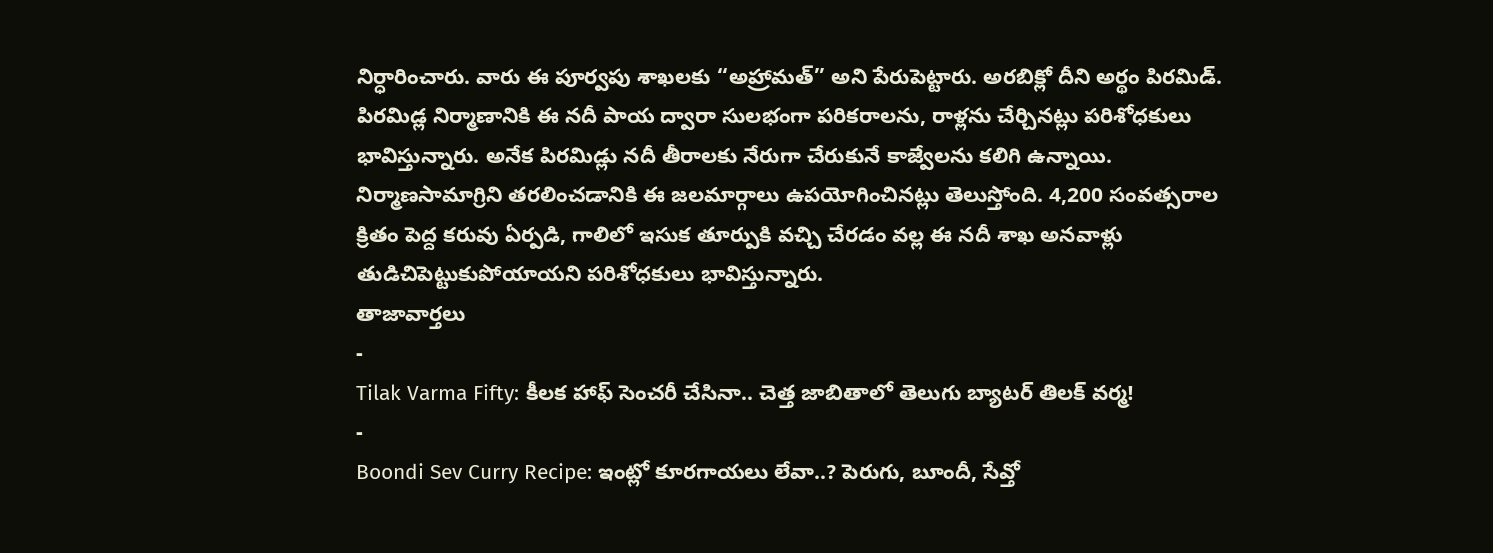నిర్ధారించారు. వారు ఈ పూర్వపు శాఖలకు ‘‘అహ్రామత్’’ అని పేరుపెట్టారు. అరబిక్లో దీని అర్థం పిరమిడ్.
పిరమిడ్ల నిర్మాణానికి ఈ నదీ పాయ ద్వారా సులభంగా పరికరాలను, రాళ్లను చేర్చినట్లు పరిశోధకులు భావిస్తున్నారు. అనేక పిరమిడ్లు నదీ తీరాలకు నేరుగా చేరుకునే కాజ్వేలను కలిగి ఉన్నాయి. నిర్మాణసామాగ్రిని తరలించడానికి ఈ జలమార్గాలు ఉపయోగించినట్లు తెలుస్తోంది. 4,200 సంవత్సరాల క్రితం పెద్ద కరువు ఏర్పడి, గాలిలో ఇసుక తూర్పుకి వచ్చి చేరడం వల్ల ఈ నదీ శాఖ అనవాళ్లు తుడిచిపెట్టుకుపోయాయని పరిశోధకులు భావిస్తున్నారు.
తాజావార్తలు
-
Tilak Varma Fifty: కీలక హాఫ్ సెంచరీ చేసినా.. చెత్త జాబితాలో తెలుగు బ్యాటర్ తిలక్ వర్మ!
-
Boondi Sev Curry Recipe: ఇంట్లో కూరగాయలు లేవా..? పెరుగు, బూందీ, సేవ్తో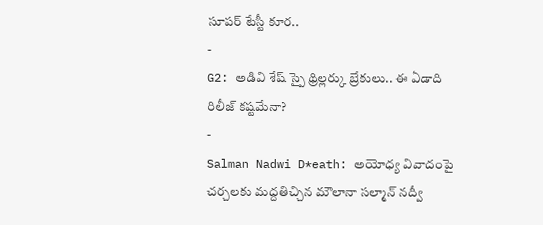సూపర్ టేస్టీ కూర..
-
G2: అడివి శేష్ స్పై థ్రిల్లర్కు బ్రేకులు.. ఈ ఏడాది రిలీజ్ కష్టమేనా?
-
Salman Nadwi D*eath: అయోధ్య వివాదంపై చర్చలకు మద్దతిచ్చిన మౌలానా సల్మాన్ నద్వీ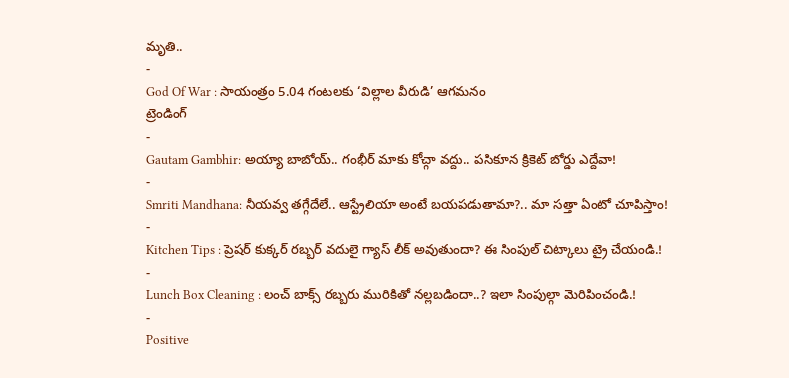మృతి..
-
God Of War : సాయంత్రం 5.04 గంటలకు ‘విల్లాల వీరుడి’ ఆగమనం
ట్రెండింగ్
-
Gautam Gambhir: అయ్యా బాబోయ్.. గంభీర్ మాకు కోచ్గా వద్దు.. పసికూన క్రికెట్ బోర్డు ఎద్దేవా!
-
Smriti Mandhana: నీయవ్వ తగ్గేదేలే.. ఆస్ట్రేలియా అంటే బయపడుతామా?.. మా సత్తా ఏంటో చూపిస్తాం!
-
Kitchen Tips : ప్రెషర్ కుక్కర్ రబ్బర్ వదులై గ్యాస్ లీక్ అవుతుందా? ఈ సింపుల్ చిట్కాలు ట్రై చేయండి.!
-
Lunch Box Cleaning : లంచ్ బాక్స్ రబ్బరు మురికితో నల్లబడిందా..? ఇలా సింపుల్గా మెరిపించండి.!
-
Positive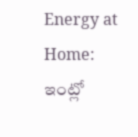Energy at Home: ఇంట్లో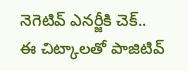నెగెటివ్ ఎనర్జీకి చెక్.. ఈ చిట్కాలతో పాజిటివ్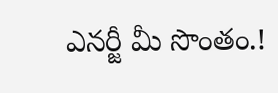ఎనర్జీ మీ సొంతం.!